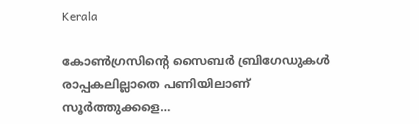Kerala

കോണ്‍ഗ്രസിന്റെ സൈബര്‍ ബ്രിഗേഡുകള്‍ രാപ്പകലില്ലാതെ പണിയിലാണ് സൂര്‍ത്തുക്കളെ…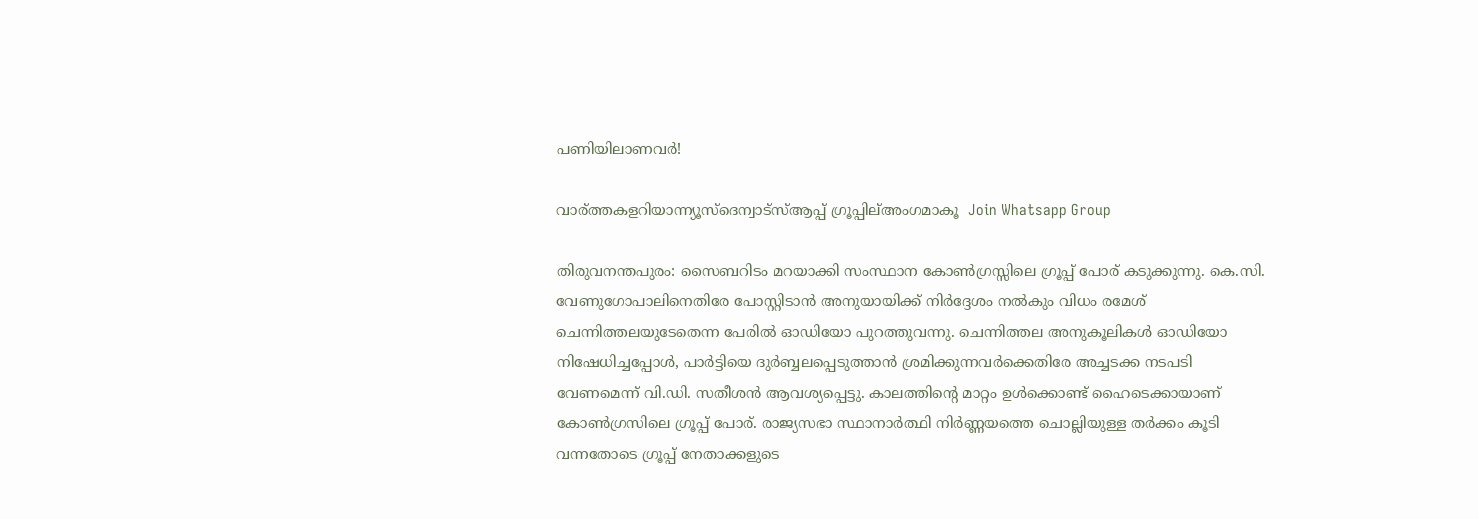പണിയിലാണവര്‍!

വാര്ത്തകളറിയാന്ന്യൂസ്ദെന്വാട്സ്ആപ്പ് ഗ്രൂപ്പില്അംഗമാകൂ  Join Whatsapp Group

തിരുവനന്തപുരം: സൈബറിടം മറയാക്കി സംസ്ഥാന കോണ്‍ഗ്രസ്സിലെ ഗ്രൂപ്പ് പോര് കടുക്കുന്നു. കെ.സി. വേണുഗോപാലിനെതിരേ പോസ്റ്റിടാന്‍ അനുയായിക്ക് നിര്‍ദ്ദേശം നല്‍കും വിധം രമേശ് ചെന്നിത്തലയുടേതെന്ന പേരില്‍ ഓഡിയോ പുറത്തുവന്നു. ചെന്നിത്തല അനുകൂലികള്‍ ഓഡിയോ നിഷേധിച്ചപ്പോള്‍, പാര്‍ട്ടിയെ ദുര്‍ബ്ബലപ്പെടുത്താന്‍ ശ്രമിക്കുന്നവര്‍ക്കെതിരേ അച്ചടക്ക നടപടി വേണമെന്ന് വി.ഡി. സതീശന്‍ ആവശ്യപ്പെട്ടു. കാലത്തിന്റെ മാറ്റം ഉള്‍ക്കൊണ്ട് ഹൈടെക്കായാണ് കോണ്‍ഗ്രസിലെ ഗ്രൂപ്പ് പോര്. രാജ്യസഭാ സ്ഥാനാര്‍ത്ഥി നിര്‍ണ്ണയത്തെ ചൊല്ലിയുള്ള തര്‍ക്കം കൂടി വന്നതോടെ ഗ്രൂപ്പ് നേതാക്കളുടെ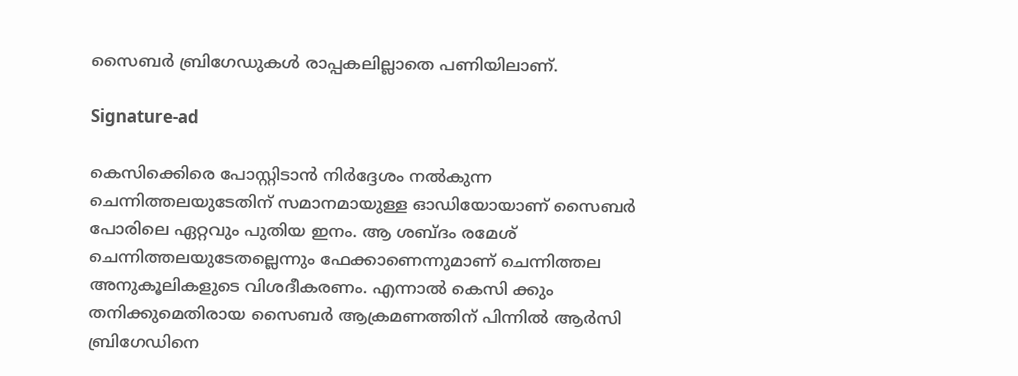സൈബര്‍ ബ്രിഗേഡുകള്‍ രാപ്പകലില്ലാതെ പണിയിലാണ്.

Signature-ad

കെസിക്കെിരെ പോസ്റ്റിടാന്‍ നിര്‍ദ്ദേശം നല്‍കുന്ന ചെന്നിത്തലയുടേതിന് സമാനമായുള്ള ഓഡിയോയാണ് സൈബര്‍ പോരിലെ ഏറ്റവും പുതിയ ഇനം. ആ ശബ്ദം രമേശ് ചെന്നിത്തലയുടേതല്ലെന്നും ഫേക്കാണെന്നുമാണ് ചെന്നിത്തല അനുകൂലികളുടെ വിശദീകരണം. എന്നാല്‍ കെസി ക്കും തനിക്കുമെതിരായ സൈബര്‍ ആക്രമണത്തിന് പിന്നില്‍ ആര്‍സി ബ്രിഗേഡിനെ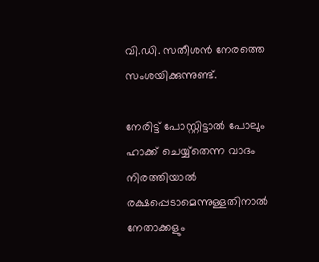വി.ഡി. സതീശന്‍ നേരത്തെ സംശയിക്കുന്നുണ്ട്.

നേരിട്ട് പോസ്റ്റിട്ടാല്‍ പോലും ഹാക്ക് ചെയ്യ്‌തെന്ന വാദം നിരത്തിയാല്‍ രക്ഷപ്പെടാമെന്നുള്ളതിനാല്‍ നേതാക്കളും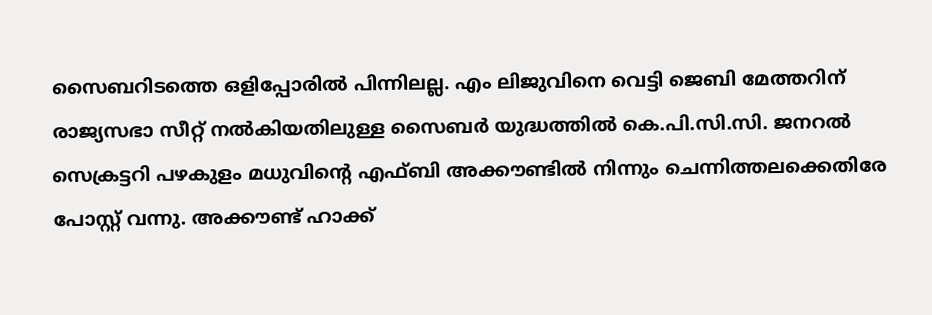സൈബറിടത്തെ ഒളിപ്പോരില്‍ പിന്നിലല്ല. എം ലിജുവിനെ വെട്ടി ജെബി മേത്തറിന് രാജ്യസഭാ സീറ്റ് നല്‍കിയതിലുള്ള സൈബര്‍ യുദ്ധത്തില്‍ കെ.പി.സി.സി. ജനറല്‍ സെക്രട്ടറി പഴകുളം മധുവിന്റെ എഫ്ബി അക്കൗണ്ടില്‍ നിന്നും ചെന്നിത്തലക്കെതിരേ പോസ്റ്റ് വന്നു. അക്കൗണ്ട് ഹാക്ക്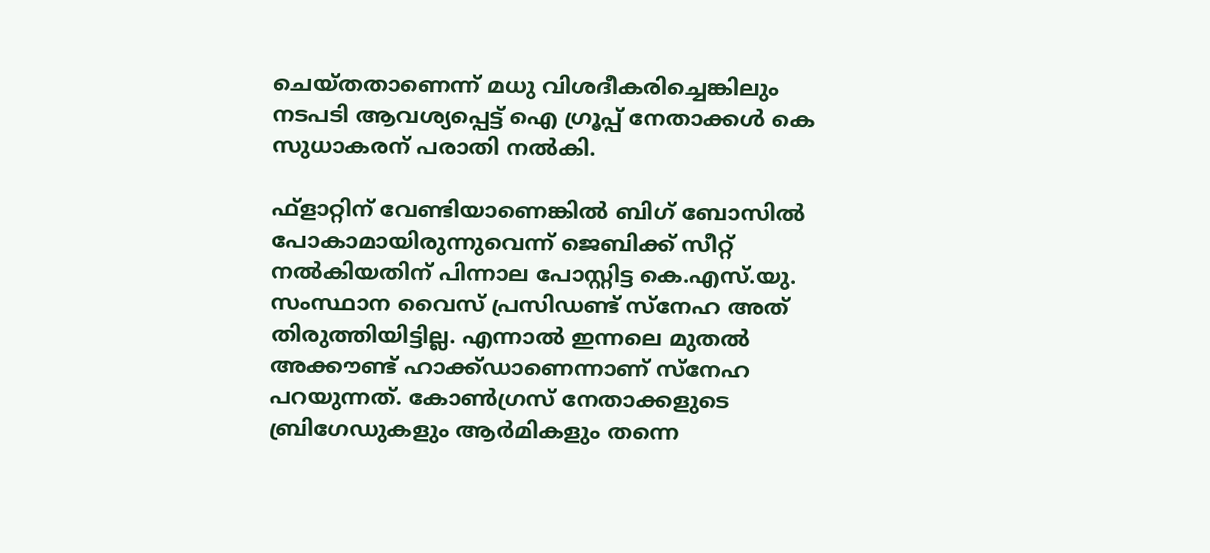ചെയ്തതാണെന്ന് മധു വിശദീകരിച്ചെങ്കിലും നടപടി ആവശ്യപ്പെട്ട് ഐ ഗ്രൂപ്പ് നേതാക്കള്‍ കെ സുധാകരന് പരാതി നല്‍കി.

ഫ്‌ളാറ്റിന് വേണ്ടിയാണെങ്കില്‍ ബിഗ് ബോസില്‍ പോകാമായിരുന്നുവെന്ന് ജെബിക്ക് സീറ്റ് നല്‍കിയതിന് പിന്നാല പോസ്റ്റിട്ട കെ.എസ്.യു. സംസ്ഥാന വൈസ് പ്രസിഡണ്ട് സ്‌നേഹ അത് തിരുത്തിയിട്ടില്ല. എന്നാല്‍ ഇന്നലെ മുതല്‍ അക്കൗണ്ട് ഹാക്ക്ഡാണെന്നാണ് സ്‌നേഹ പറയുന്നത്. കോണ്‍ഗ്രസ് നേതാക്കളുടെ ബ്രിഗേഡുകളും ആര്‍മികളും തന്നെ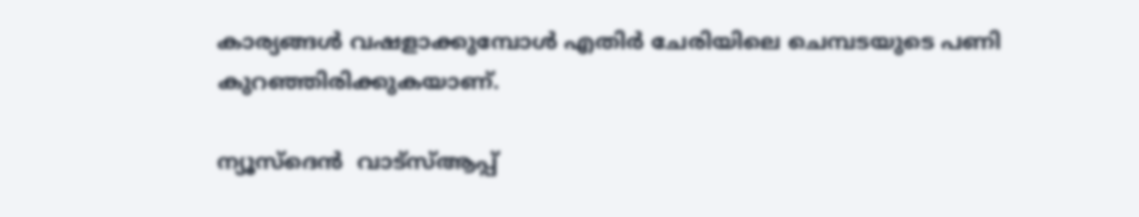കാര്യങ്ങള്‍ വഷളാക്കുമ്പോള്‍ എതിര്‍ ചേരിയിലെ ചെമ്പടയുടെ പണി കുറഞ്ഞിരിക്കുകയാണ്.

ന്യൂസ്ദെന്‍  വാട്സ്ആപ്പ്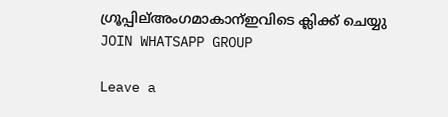ഗ്രൂപ്പില്അംഗമാകാന്ഇവിടെ ക്ലിക്ക് ചെയ്യു
JOIN WHATSAPP GROUP

Leave a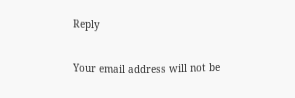Reply

Your email address will not be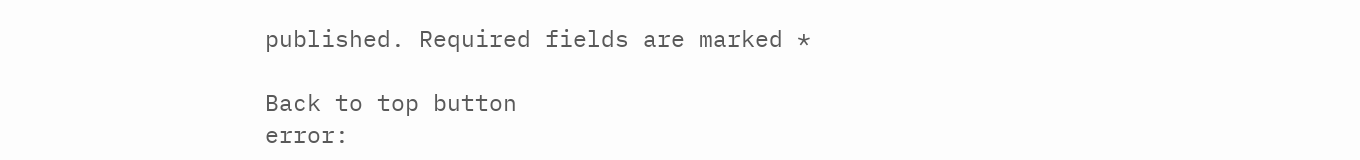published. Required fields are marked *

Back to top button
error: